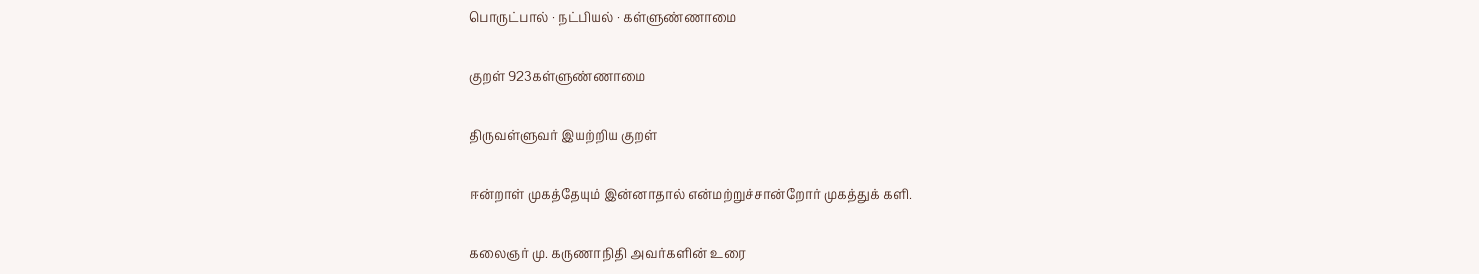பொருட்பால் · நட்பியல் · கள்ளுண்ணாமை

குறள் 923கள்ளுண்ணாமை

திருவள்ளுவர் இயற்றிய குறள்

ஈன்றாள் முகத்தேயும் இன்னாதால் என்மற்றுச்சான்றோர் முகத்துக் களி.

கலைஞர் மு. கருணாநிதி அவர்களின் உரை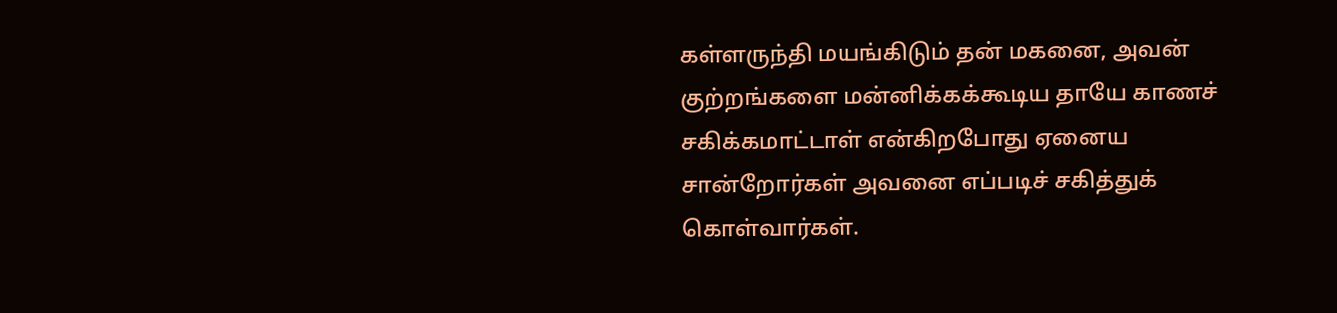கள்ளருந்தி மயங்கிடும் தன் மகனை, அவன் குற்றங்களை மன்னிக்கக்கூடிய தாயே காணச் சகிக்கமாட்டாள் என்கிறபோது ஏனைய சான்றோர்கள் அவனை எப்படிச் சகித்துக் கொள்வார்கள்.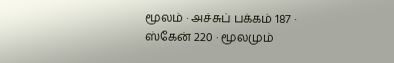மூலம் · அச்சுப் பக்கம் 187 · ஸ்கேன் 220 · மூலமும்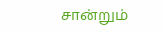சான்றும்